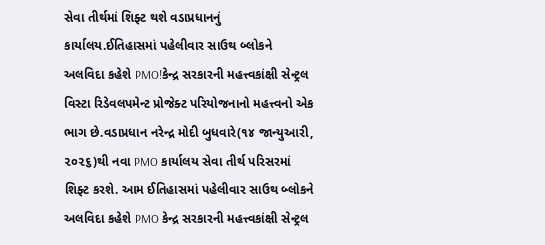સેવા તીર્થમાં શિફ્ટ થશે વડાપ્રધાનનું કાર્યાલય.ઈતિહાસમાં પહેલીવાર સાઉથ બ્લોકને અલવિદા કહેશે PMO!કેન્દ્ર સરકારની મહત્ત્વકાંક્ષી સેન્ટ્રલ વિસ્ટા રિડેવલપમેન્ટ પ્રોજેક્ટ પરિયોજનાનો મહત્ત્વનો એક ભાગ છે.વડાપ્રધાન નરેન્દ્ર મોદી બુધવારે(૧૪ જાન્યુઆરી, ૨૦૨૬)થી નવા PMO કાર્યાલય સેવા તીર્થ પરિસરમાં શિફ્ટ કરશે. આમ ઈતિહાસમાં પહેલીવાર સાઉથ બ્લોકને અલવિદા કહેશે PMO કેન્દ્ર સરકારની મહત્ત્વકાંક્ષી સેન્ટ્રલ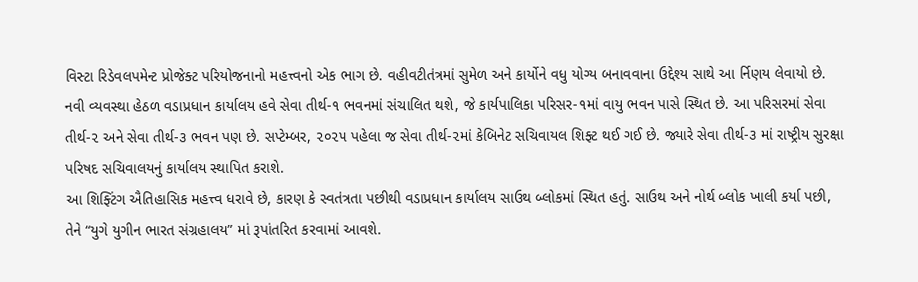વિસ્ટા રિડેવલપમેન્ટ પ્રોજેક્ટ પરિયોજનાનો મહત્ત્વનો એક ભાગ છે. વહીવટીતંત્રમાં સુમેળ અને કાર્યોને વધુ યોગ્ય બનાવવાના ઉદ્દેશ્ય સાથે આ ર્નિણય લેવાયો છે.
નવી વ્યવસ્થા હેઠળ વડાપ્રધાન કાર્યાલય હવે સેવા તીર્થ-૧ ભવનમાં સંચાલિત થશે, જે કાર્યપાલિકા પરિસર-૧માં વાયુ ભવન પાસે સ્થિત છે. આ પરિસરમાં સેવા તીર્થ-૨ અને સેવા તીર્થ-૩ ભવન પણ છે. સપ્ટેમ્બર, ૨૦૨૫ પહેલા જ સેવા તીર્થ-૨માં કેબિનેટ સચિવાયલ શિફ્ટ થઈ ગઈ છે. જ્યારે સેવા તીર્થ-૩ માં રાષ્ટ્રીય સુરક્ષા પરિષદ સચિવાલયનું કાર્યાલય સ્થાપિત કરાશે.
આ શિફ્ટિંગ ઐતિહાસિક મહત્ત્વ ધરાવે છે, કારણ કે સ્વતંત્રતા પછીથી વડાપ્રધાન કાર્યાલય સાઉથ બ્લોકમાં સ્થિત હતું. સાઉથ અને નોર્થ બ્લોક ખાલી કર્યા પછી, તેને “યુગે યુગીન ભારત સંગ્રહાલય” માં રૂપાંતરિત કરવામાં આવશે.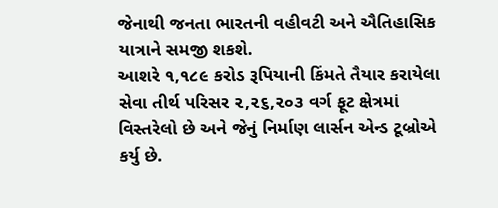જેનાથી જનતા ભારતની વહીવટી અને ઐતિહાસિક યાત્રાને સમજી શકશે.
આશરે ૧,૧૮૯ કરોડ રૂપિયાની કિંમતે તૈયાર કરાયેલા સેવા તીર્થ પરિસર ૨,૨૬,૨૦૩ વર્ગ ફૂટ ક્ષેત્રમાં વિસ્તરેલો છે અને જેનું નિર્માણ લાર્સન એન્ડ ટૂબ્રોએ કર્યુ છે.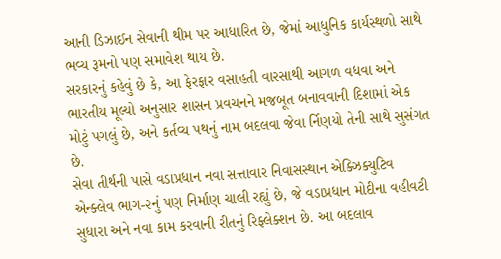આની ડિઝાઈન સેવાની થીમ પર આધારિત છે, જેમાં આધુનિક કાર્યસ્થળો સાથે ભવ્ય રૂમનો પણ સમાવેશ થાય છે.
સરકારનું કહેવું છે કે, આ ફેરફાર વસાહતી વારસાથી આગળ વધવા અને ભારતીય મૂલ્યો અનુસાર શાસન પ્રવચનને મજબૂત બનાવવાની દિશામાં એક મોટું પગલું છે, અને કર્તવ્ય પથનું નામ બદલવા જેવા ર્નિણયો તેની સાથે સુસંગત છે.
સેવા તીર્થની પાસે વડાપ્રધાન નવા સત્તાવાર નિવાસસ્થાન એક્ઝિક્યુટિવ એન્ક્લેવ ભાગ-૨નું પણ નિર્માણ ચાલી રહ્યું છે, જે વડાપ્રધાન મોદીના વહીવટી સુધારા અને નવા કામ કરવાની રીતનું રિફ્લેક્શન છે. આ બદલાવ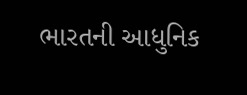ભારતની આધુનિક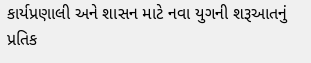કાર્યપ્રણાલી અને શાસન માટે નવા યુગની શરૂઆતનું પ્રતિક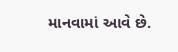માનવામાં આવે છે.